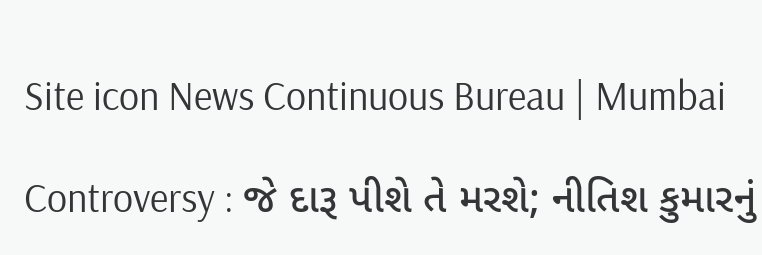Site icon News Continuous Bureau | Mumbai

Controversy : જે દારૂ પીશે તે મરશે; નીતિશ કુમારનું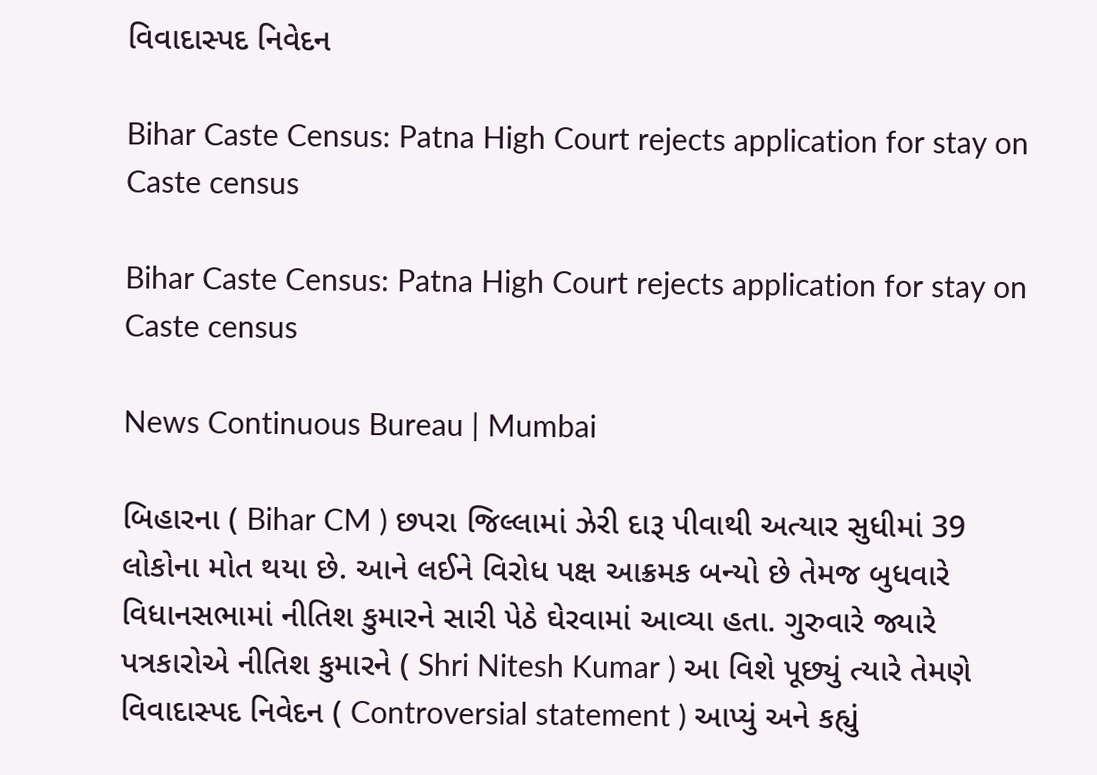વિવાદાસ્પદ નિવેદન

Bihar Caste Census: Patna High Court rejects application for stay on Caste census

Bihar Caste Census: Patna High Court rejects application for stay on Caste census

News Continuous Bureau | Mumbai

બિહારના ( Bihar CM ) છપરા જિલ્લામાં ઝેરી દારૂ પીવાથી અત્યાર સુધીમાં 39 લોકોના મોત થયા છે. આને લઈને વિરોધ પક્ષ આક્રમક બન્યો છે તેમજ બુધવારે વિધાનસભામાં નીતિશ કુમારને સારી પેઠે ઘેરવામાં આવ્યા હતા. ગુરુવારે જ્યારે પત્રકારોએ નીતિશ કુમારને ( Shri Nitesh Kumar ) આ વિશે પૂછ્યું ત્યારે તેમણે વિવાદાસ્પદ નિવેદન ( Controversial statement ) આપ્યું અને કહ્યું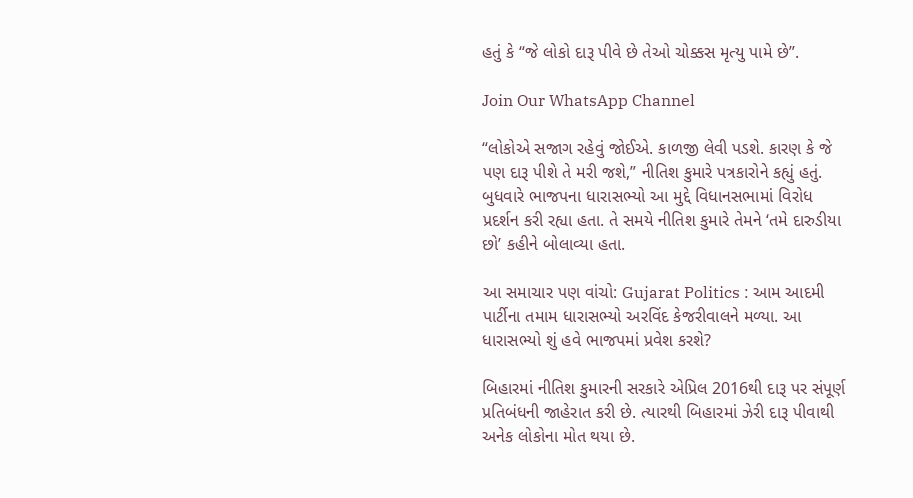હતું કે “જે લોકો દારૂ પીવે છે તેઓ ચોક્કસ મૃત્યુ પામે છે”.

Join Our WhatsApp Channel

“લોકોએ સજાગ રહેવું જોઈએ. કાળજી લેવી પડશે. કારણ કે જે પણ દારૂ પીશે તે મરી જશે,” નીતિશ કુમારે પત્રકારોને કહ્યું હતું. બુધવારે ભાજપના ધારાસભ્યો આ મુદ્દે વિધાનસભામાં વિરોધ પ્રદર્શન કરી રહ્યા હતા. તે સમયે નીતિશ કુમારે તેમને ‘તમે દારુડીયા છો’ કહીને બોલાવ્યા હતા.

આ સમાચાર પણ વાંચો: Gujarat Politics : આમ આદમી પાર્ટીના તમામ ધારાસભ્યો અરવિંદ કેજરીવાલને મળ્યા. આ ધારાસભ્યો શું હવે ભાજપમાં પ્રવેશ કરશે?

બિહારમાં નીતિશ કુમારની સરકારે એપ્રિલ 2016થી દારૂ પર સંપૂર્ણ પ્રતિબંધની જાહેરાત કરી છે. ત્યારથી બિહારમાં ઝેરી દારૂ પીવાથી અનેક લોકોના મોત થયા છે.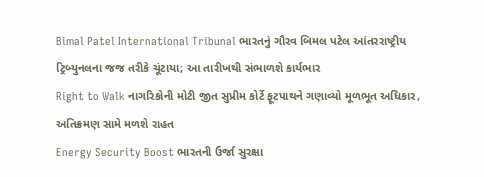Bimal Patel International Tribunal ભારતનું ગૌરવ બિમલ પટેલ આંતરરાષ્ટ્રીય ટ્રિબ્યુનલના જજ તરીકે ચૂંટાયા; આ તારીખથી સંભાળશે કાર્યભાર
Right to Walk નાગરિકોની મોટી જીત સુપ્રીમ કોર્ટે ફૂટપાથને ગણાવ્યો મૂળભૂત અધિકાર, અતિક્રમણ સામે મળશે રાહત
Energy Security Boost ભારતની ઉર્જા સુરક્ષા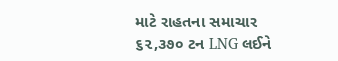માટે રાહતના સમાચાર ૬૨,૩૭૦ ટન LNG લઈને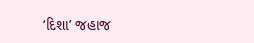‘દિશા’ જહાજ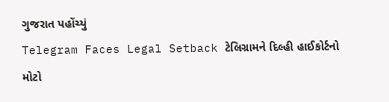ગુજરાત પહોંચ્યું
Telegram Faces Legal Setback ટેલિગ્રામને દિલ્હી હાઈકોર્ટનો મોટો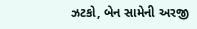ઝટકો, બેન સામેની અરજી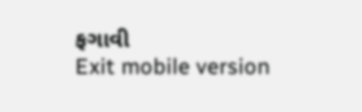ફગાવી
Exit mobile version